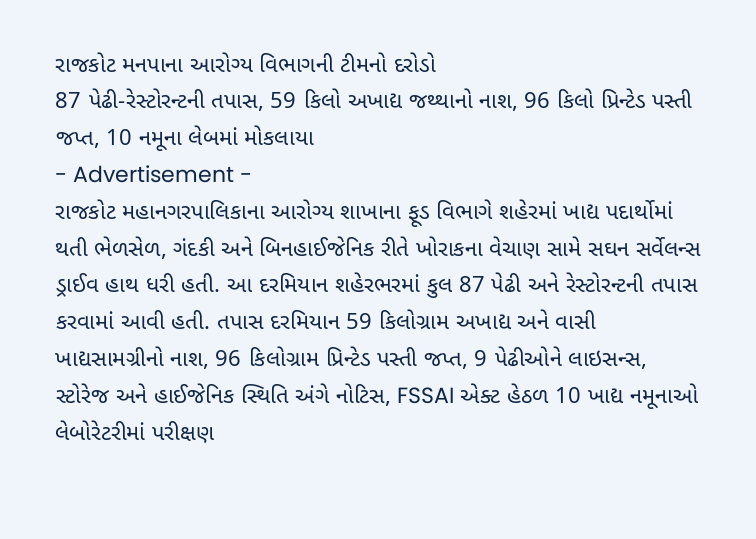રાજકોટ મનપાના આરોગ્ય વિભાગની ટીમનો દરોડો
87 પેઢી-રેસ્ટોરન્ટની તપાસ, 59 કિલો અખાદ્ય જથ્થાનો નાશ, 96 કિલો પ્રિન્ટેડ પસ્તી જપ્ત, 10 નમૂના લેબમાં મોકલાયા
- Advertisement -
રાજકોટ મહાનગરપાલિકાના આરોગ્ય શાખાના ફૂડ વિભાગે શહેરમાં ખાદ્ય પદાર્થોમાં થતી ભેળસેળ, ગંદકી અને બિનહાઈજેનિક રીતે ખોરાકના વેચાણ સામે સઘન સર્વેલન્સ ડ્રાઈવ હાથ ધરી હતી. આ દરમિયાન શહેરભરમાં કુલ 87 પેઢી અને રેસ્ટોરન્ટની તપાસ કરવામાં આવી હતી. તપાસ દરમિયાન 59 કિલોગ્રામ અખાદ્ય અને વાસી ખાદ્યસામગ્રીનો નાશ, 96 કિલોગ્રામ પ્રિન્ટેડ પસ્તી જપ્ત, 9 પેઢીઓને લાઇસન્સ, સ્ટોરેજ અને હાઈજેનિક સ્થિતિ અંગે નોટિસ, FSSAI એક્ટ હેઠળ 10 ખાદ્ય નમૂનાઓ લેબોરેટરીમાં પરીક્ષણ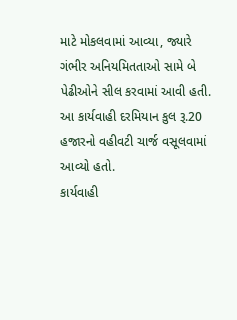માટે મોકલવામાં આવ્યા, જ્યારે ગંભીર અનિયમિતતાઓ સામે બે પેઢીઓને સીલ કરવામાં આવી હતી. આ કાર્યવાહી દરમિયાન કુલ રૂ.20 હજારનો વહીવટી ચાર્જ વસૂલવામાં આવ્યો હતો.
કાર્યવાહી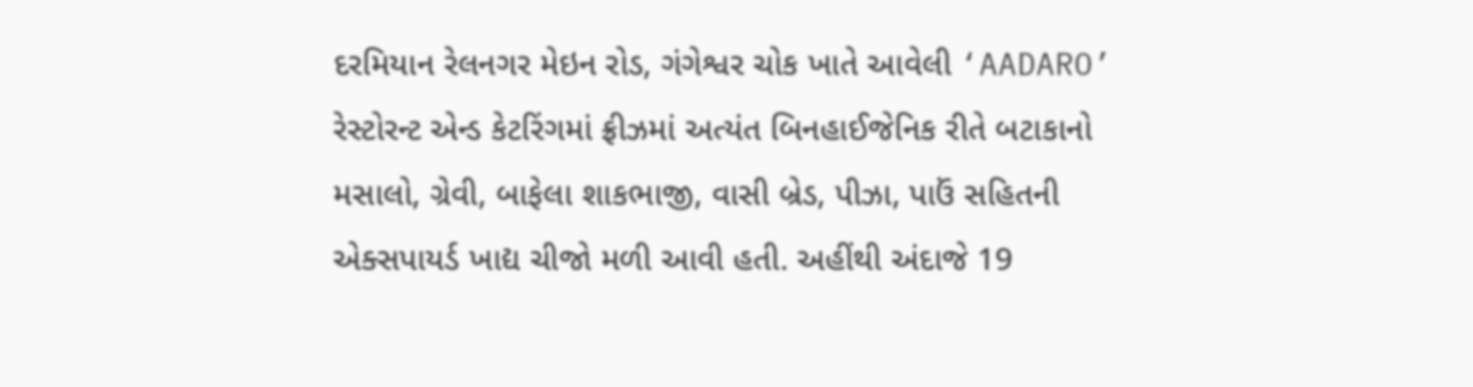દરમિયાન રેલનગર મેઇન રોડ, ગંગેશ્વર ચોક ખાતે આવેલી ‘AADARO’ રેસ્ટોરન્ટ એન્ડ કેટરિંગમાં ફ્રીઝમાં અત્યંત બિનહાઈજેનિક રીતે બટાકાનો મસાલો, ગ્રેવી, બાફેલા શાકભાજી, વાસી બ્રેડ, પીઝા, પાઉં સહિતની એક્સપાયર્ડ ખાદ્ય ચીજો મળી આવી હતી. અહીંથી અંદાજે 19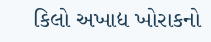કિલો અખાદ્ય ખોરાકનો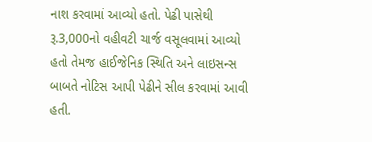નાશ કરવામાં આવ્યો હતો. પેઢી પાસેથી રૂ.3,000નો વહીવટી ચાર્જ વસૂલવામાં આવ્યો હતો તેમજ હાઈજેનિક સ્થિતિ અને લાઇસન્સ બાબતે નોટિસ આપી પેઢીને સીલ કરવામાં આવી હતી.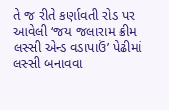તે જ રીતે કર્ણાવતી રોડ પર આવેલી ‘જય જલારામ ક્રીમ લસ્સી એન્ડ વડાપાઉં’ પેઢીમાં લસ્સી બનાવવા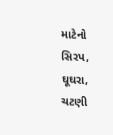માટેનો સિરપ, ઘૂઘરા, ચટણી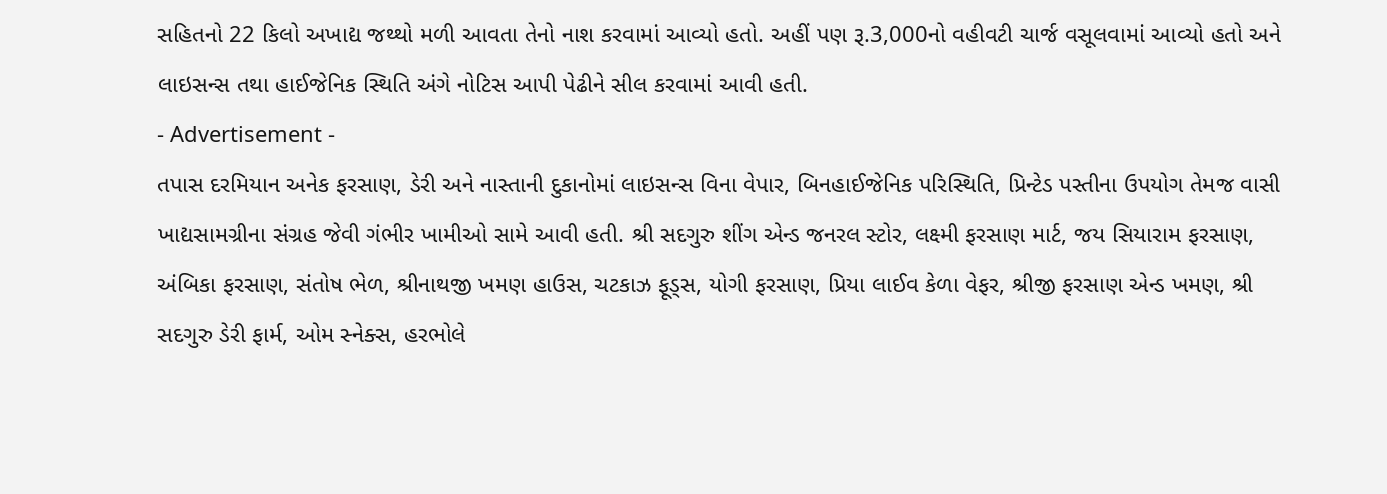સહિતનો 22 કિલો અખાદ્ય જથ્થો મળી આવતા તેનો નાશ કરવામાં આવ્યો હતો. અહીં પણ રૂ.3,000નો વહીવટી ચાર્જ વસૂલવામાં આવ્યો હતો અને લાઇસન્સ તથા હાઈજેનિક સ્થિતિ અંગે નોટિસ આપી પેઢીને સીલ કરવામાં આવી હતી.
- Advertisement -
તપાસ દરમિયાન અનેક ફરસાણ, ડેરી અને નાસ્તાની દુકાનોમાં લાઇસન્સ વિના વેપાર, બિનહાઈજેનિક પરિસ્થિતિ, પ્રિન્ટેડ પસ્તીના ઉપયોગ તેમજ વાસી ખાદ્યસામગ્રીના સંગ્રહ જેવી ગંભીર ખામીઓ સામે આવી હતી. શ્રી સદગુરુ શીંગ એન્ડ જનરલ સ્ટોર, લક્ષ્મી ફરસાણ માર્ટ, જય સિયારામ ફરસાણ, અંબિકા ફરસાણ, સંતોષ ભેળ, શ્રીનાથજી ખમણ હાઉસ, ચટકાઝ ફૂડ્સ, યોગી ફરસાણ, પ્રિયા લાઈવ કેળા વેફર, શ્રીજી ફરસાણ એન્ડ ખમણ, શ્રી સદગુરુ ડેરી ફાર્મ, ઓમ સ્નેક્સ, હરભોલે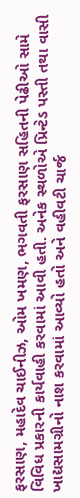ફરસાણ, મહાદેવ ચાઈનીઝ, ઓમ ખમણ, ભગવતી ફરસાણ સહિતની પેઢીઓ સામે વિવિધ પ્રકારની કાર્યવાહી કરવામાં આવી હતી. અનેક સ્થળોએ પ્રિન્ટેડ પસ્તી તથા વાસી ખાદ્યસામગ્રીનો નાશ કરવામાં આવ્યો હતો અને વહીવટી ચાર્જ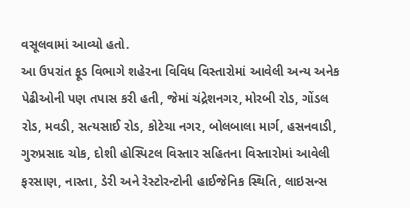વસૂલવામાં આવ્યો હતો.
આ ઉપરાંત ફૂડ વિભાગે શહેરના વિવિધ વિસ્તારોમાં આવેલી અન્ય અનેક પેઢીઓની પણ તપાસ કરી હતી, જેમાં ચંદ્રેશનગર, મોરબી રોડ, ગોંડલ રોડ, મવડી, સત્યસાઈ રોડ, કોટેચા નગર, બોલબાલા માર્ગ, હસનવાડી, ગુરુપ્રસાદ ચોક, દોશી હોસ્પિટલ વિસ્તાર સહિતના વિસ્તારોમાં આવેલી ફરસાણ, નાસ્તા, ડેરી અને રેસ્ટોરન્ટોની હાઈજેનિક સ્થિતિ, લાઇસન્સ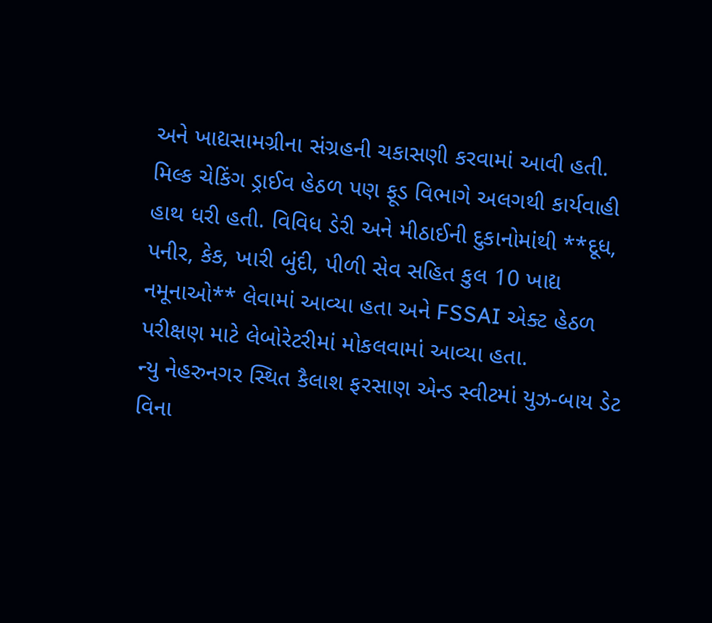અને ખાદ્યસામગ્રીના સંગ્રહની ચકાસણી કરવામાં આવી હતી.
મિલ્ક ચેકિંગ ડ્રાઈવ હેઠળ પણ ફૂડ વિભાગે અલગથી કાર્યવાહી હાથ ધરી હતી. વિવિધ ડેરી અને મીઠાઈની દુકાનોમાંથી **દૂધ, પનીર, કેક, ખારી બુંદી, પીળી સેવ સહિત કુલ 10 ખાદ્ય નમૂનાઓ** લેવામાં આવ્યા હતા અને FSSAI એક્ટ હેઠળ પરીક્ષણ માટે લેબોરેટરીમાં મોકલવામાં આવ્યા હતા.
ન્યુ નેહરુનગર સ્થિત કૈલાશ ફરસાણ એન્ડ સ્વીટમાં યુઝ-બાય ડેટ વિના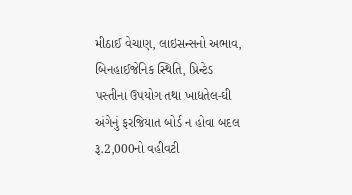મીઠાઈ વેચાણ, લાઇસન્સનો અભાવ, બિનહાઈજેનિક સ્થિતિ, પ્રિન્ટેડ પસ્તીના ઉપયોગ તથા ખાદ્યતેલ-ઘી અંગેનું ફરજિયાત બોર્ડ ન હોવા બદલ રૂ.2,000નો વહીવટી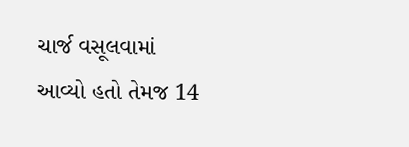ચાર્જ વસૂલવામાં આવ્યો હતો તેમજ 14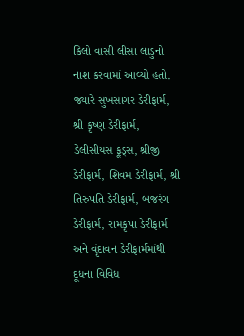કિલો વાસી લીસા લાડુનો નાશ કરવામાં આવ્યો હતો. જ્યારે સુખસાગર ડેરીફાર્મ, શ્રી કૃષ્ણ ડેરીફાર્મ, ડેલીસીયસ ફૂડ્સ, શ્રીજી ડેરીફાર્મ, શિવમ ડેરીફાર્મ, શ્રી તિરુપતિ ડેરીફાર્મ, બજરંગ ડેરીફાર્મ, રામકૃપા ડેરીફાર્મ અને વૃંદાવન ડેરીફાર્મમાંથી દૂધના વિવિધ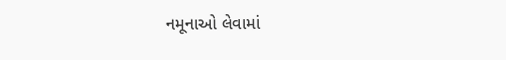નમૂનાઓ લેવામાં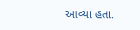આવ્યા હતા.